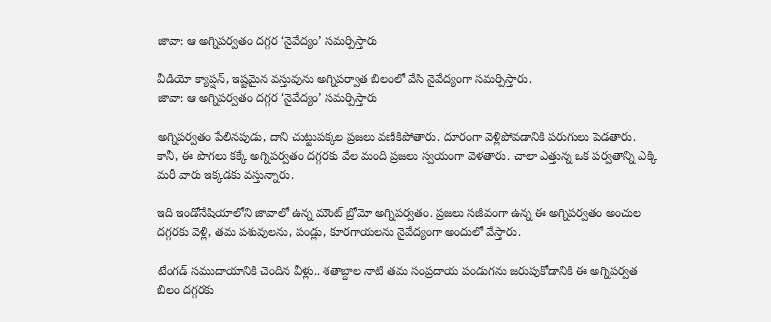జావా: ఆ అగ్నిపర్వతం దగ్గర ‘నైవేద్యం’ సమర్పిస్తారు

వీడియో క్యాప్షన్, ఇష్టమైన వస్తువును అగ్నిపర్వాత బిలంలో వేసి నైవేద్యంగా సమర్పిస్తారు.
జావా: ఆ అగ్నిపర్వతం దగ్గర ‘నైవేద్యం’ సమర్పిస్తారు

అగ్నిపర్వతం పేలినపుడు, దాని చుట్టుపక్కల ప్రజలు వణికిపోతారు. దూరంగా వెళ్లిపోవడానికి పరుగులు పెడతారు. కానీ, ఈ పొగలు కక్కే అగ్నిపర్వతం దగ్గరకు వేల మంది ప్రజలు స్వయంగా వెళతారు. చాలా ఎత్తున్న ఒక పర్వతాన్ని ఎక్కి మరీ వారు ఇక్కడకు వస్తున్నారు.

ఇది ఇండోనేషియాలోని జావాలో ఉన్న మౌంట్ బ్రోమో అగ్నిపర్వతం. ప్రజలు సజీవంగా ఉన్న ఈ అగ్నిపర్వతం అంచుల దగ్గరకు వెళ్లి, తమ పశువులను, పండ్లు, కూరగాయలను నైవేద్యంగా అందులో వేస్తారు.

టేంగడ్ సముదాయానికి చెందిన వీళ్లు.. శతాబ్దాల నాటి తమ సంప్రదాయ పండుగను జరుపుకోడానికి ఈ అగ్నిపర్వత బిలం దగ్గరకు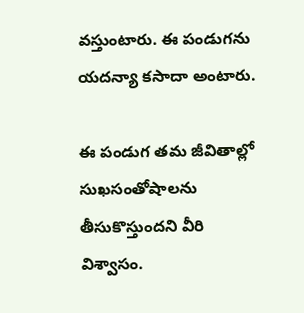వస్తుంటారు. ఈ పండుగను యదన్యా కసాదా అంటారు.

ఈ పండుగ తమ జీవితాల్లో సుఖసంతోషాలను తీసుకొస్తుందని వీరి విశ్వాసం.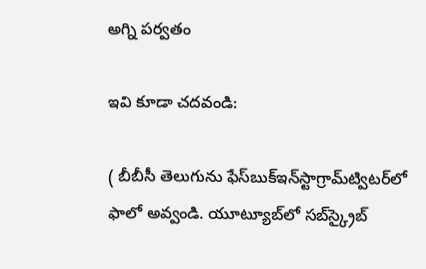అగ్ని పర్వతం

ఇవి కూడా చదవండి:

( బీబీసీ తెలుగును ఫేస్‌బుక్ఇన్‌స్టాగ్రామ్‌ట్విటర్‌లో ఫాలో అవ్వండి. యూట్యూబ్‌లో సబ్‌స్క్రైబ్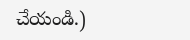చేయండి.)